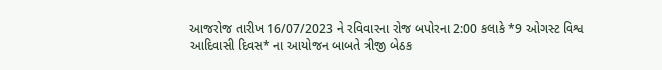આજરોજ તારીખ 16/07/2023 ને રવિવારના રોજ બપોરના 2:00 કલાકે *9 ઓગસ્ટ વિશ્વ આદિવાસી દિવસ* ના આયોજન બાબતે ત્રીજી બેઠક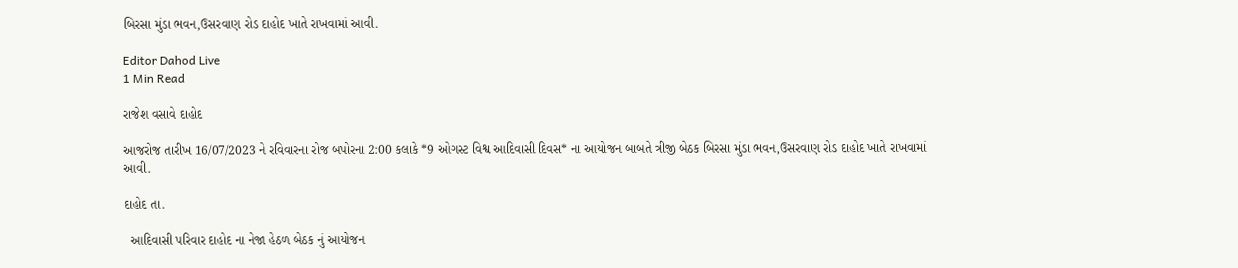બિરસા મુંડા ભવન,ઉસરવાણ રોડ દાહોદ ખાતે રાખવામાં આવી.

Editor Dahod Live
1 Min Read

રાજેશ વસાવે દાહોદ

આજરોજ તારીખ 16/07/2023 ને રવિવારના રોજ બપોરના 2:00 કલાકે *9 ઓગસ્ટ વિશ્વ આદિવાસી દિવસ* ના આયોજન બાબતે ત્રીજી બેઠક બિરસા મુંડા ભવન,ઉસરવાણ રોડ દાહોદ ખાતે રાખવામાં આવી.

દાહોદ તા.

  આદિવાસી પરિવાર દાહોદ ના નેજા હેઠળ બેઠક નું આયોજન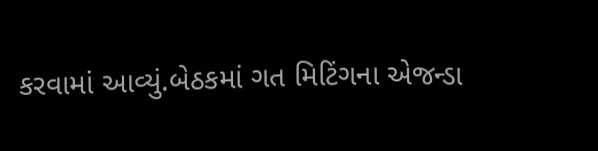કરવામાં આવ્યું.બેઠકમાં ગત મિટિંગના એજન્ડા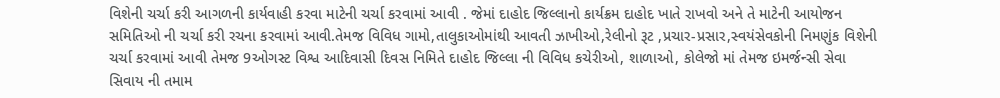વિશેની ચર્ચા કરી આગળની કાર્યવાહી કરવા માટેની ચર્ચા કરવામાં આવી . જેમાં દાહોદ જિલ્લાનો કાર્યક્રમ દાહોદ ખાતે રાખવો અને તે માટેની આયોજન સમિતિઓ ની ચર્ચા કરી રચના કરવામાં આવી.તેમજ વિવિધ ગામો,તાલુકાઓમાંથી આવતી ઝાખીઓ,રેલીનો રૂટ ,પ્રચાર-પ્રસાર,સ્વયંસેવકોની નિમણુંક વિશેની ચર્ચા કરવામાં આવી તેમજ 9ઓગસ્ટ વિશ્વ આદિવાસી દિવસ નિમિતે દાહોદ જિલ્લા ની વિવિધ કચેરીઓ, શાળાઓ, કોલેજો માં તેમજ ઇમર્જન્સી સેવા સિવાય ની તમામ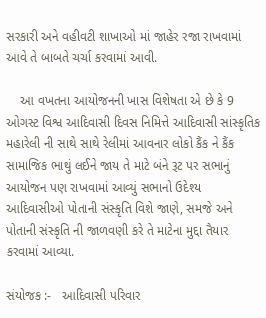સરકારી અને વહીવટી શાખાઓ માં જાહેર રજા રાખવામાં આવે તે બાબતે ચર્ચા કરવામાં આવી.

    આ વખતના આયોજનની ખાસ વિશેષતા એ છે કે 9 ઓગસ્ટ વિશ્વ આદિવાસી દિવસ નિમિત્તે આદિવાસી સાંસ્કૃતિક મહારેલી ની સાથે સાથે રેલીમાં આવનાર લોકો કૈંક ને કૈંક સામાજિક ભાથું લઈને જાય તે માટે બંને રૂટ પર સભાનું આયોજન પણ રાખવામાં આવ્યું સભાનો ઉદેશ્ય આદિવાસીઓ પોતાની સંસ્કૃતિ વિશે જાણે, સમજે અને પોતાની સંસ્કૃતિ ની જાળવણી કરે તે માટેના મુદ્દા તૈયાર કરવામાં આવ્યા.

સંયોજક :-   આદિવાસી પરિવાર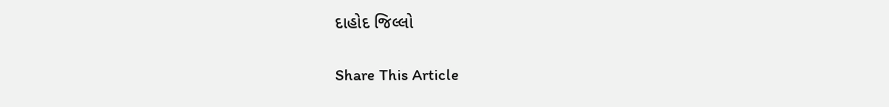દાહોદ જિલ્લો

Share This Article